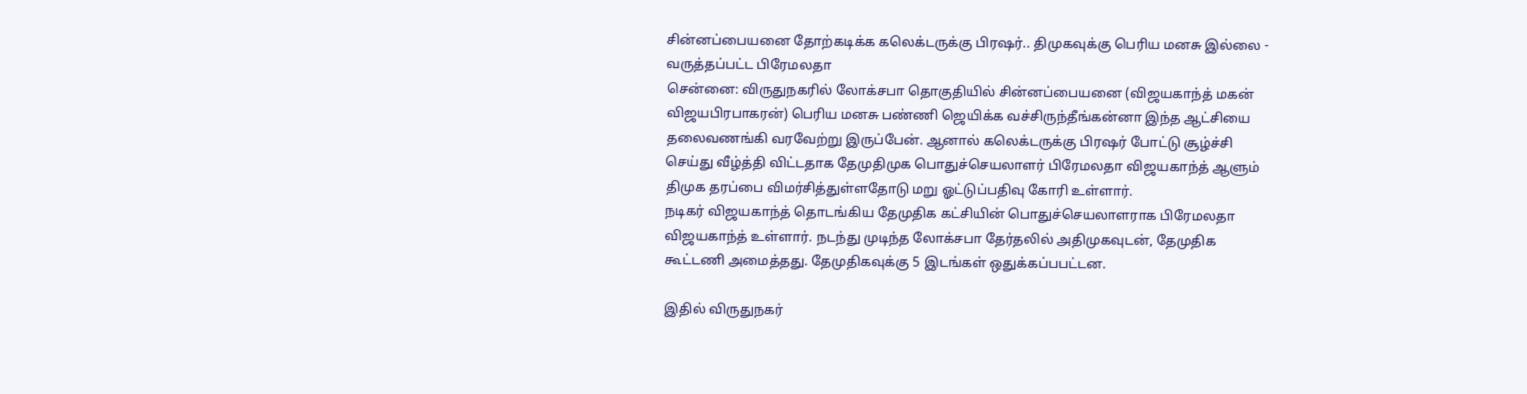சின்னப்பையனை தோற்கடிக்க கலெக்டருக்கு பிரஷர்.. திமுகவுக்கு பெரிய மனசு இல்லை - வருத்தப்பட்ட பிரேமலதா
சென்னை: விருதுநகரில் லோக்சபா தொகுதியில் சின்னப்பையனை (விஜயகாந்த் மகன் விஜயபிரபாகரன்) பெரிய மனசு பண்ணி ஜெயிக்க வச்சிருந்தீங்கன்னா இந்த ஆட்சியை தலைவணங்கி வரவேற்று இருப்பேன். ஆனால் கலெக்டருக்கு பிரஷர் போட்டு சூழ்ச்சி செய்து வீழ்த்தி விட்டதாக தேமுதிமுக பொதுச்செயலாளர் பிரேமலதா விஜயகாந்த் ஆளும் திமுக தரப்பை விமர்சித்துள்ளதோடு மறு ஓட்டுப்பதிவு கோரி உள்ளார்.
நடிகர் விஜயகாந்த் தொடங்கிய தேமுதிக கட்சியின் பொதுச்செயலாளராக பிரேமலதா விஜயகாந்த் உள்ளார். நடந்து முடிந்த லோக்சபா தேர்தலில் அதிமுகவுடன், தேமுதிக கூட்டணி அமைத்தது. தேமுதிகவுக்கு 5 இடங்கள் ஒதுக்கப்பபட்டன.

இதில் விருதுநகர்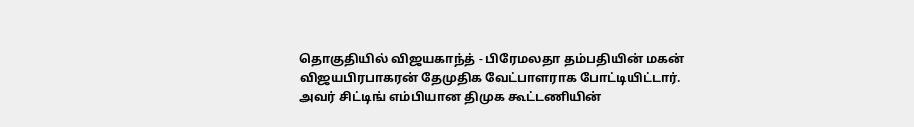தொகுதியில் விஜயகாந்த் - பிரேமலதா தம்பதியின் மகன் விஜயபிரபாகரன் தேமுதிக வேட்பாளராக போட்டியிட்டார். அவர் சிட்டிங் எம்பியான திமுக கூட்டணியின்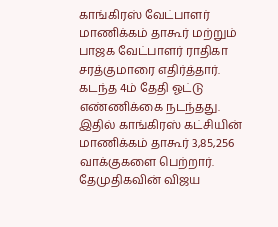காங்கிரஸ் வேட்பாளர் மாணிக்கம் தாகூர் மற்றும் பாஜக வேட்பாளர் ராதிகா சரத்குமாரை எதிர்த்தார்.
கடந்த 4ம் தேதி ஓட்டு எண்ணிக்கை நடந்தது. இதில் காங்கிரஸ் கட்சியின் மாணிக்கம் தாகூர் 3,85,256 வாக்குகளை பெற்றார். தேமுதிகவின் விஜய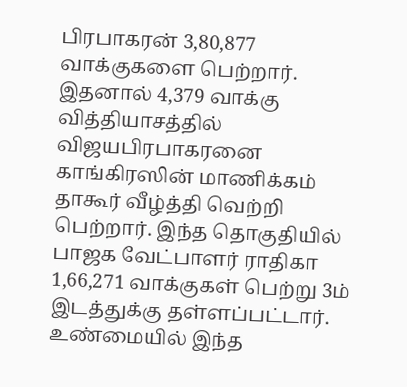பிரபாகரன் 3,80,877 வாக்குகளை பெற்றார். இதனால் 4,379 வாக்கு வித்தியாசத்தில் விஜயபிரபாகரனை காங்கிரஸின் மாணிக்கம் தாகூர் வீழ்த்தி வெற்றி பெற்றார். இந்த தொகுதியில் பாஜக வேட்பாளர் ராதிகா 1,66,271 வாக்குகள் பெற்று 3ம் இடத்துக்கு தள்ளப்பட்டார்.
உண்மையில் இந்த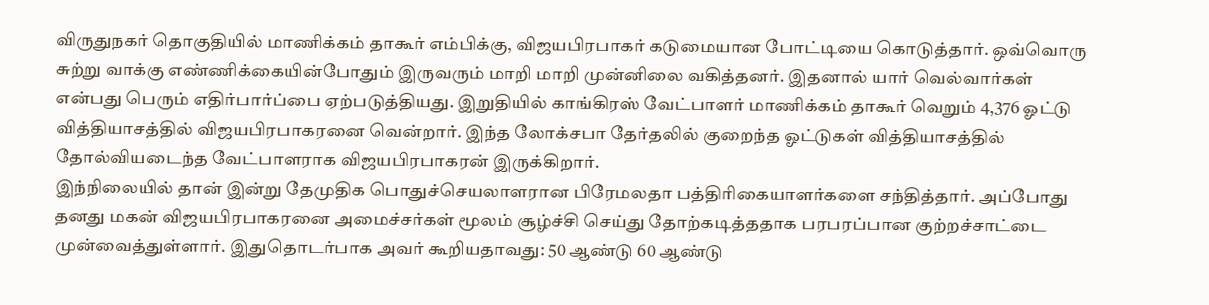விருதுநகர் தொகுதியில் மாணிக்கம் தாகூர் எம்பிக்கு, விஜயபிரபாகர் கடுமையான போட்டியை கொடுத்தார். ஒவ்வொரு சுற்று வாக்கு எண்ணிக்கையின்போதும் இருவரும் மாறி மாறி முன்னிலை வகித்தனர். இதனால் யார் வெல்வார்கள் என்பது பெரும் எதிர்பார்ப்பை ஏற்படுத்தியது. இறுதியில் காங்கிரஸ் வேட்பாளர் மாணிக்கம் தாகூர் வெறும் 4,376 ஓட்டு வித்தியாசத்தில் விஜயபிரபாகரனை வென்றார். இந்த லோக்சபா தேர்தலில் குறைந்த ஓட்டுகள் வித்தியாசத்தில் தோல்வியடைந்த வேட்பாளராக விஜயபிரபாகரன் இருக்கிறார்.
இந்நிலையில் தான் இன்று தேமுதிக பொதுச்செயலாளரான பிரேமலதா பத்திரிகையாளர்களை சந்தித்தார். அப்போது தனது மகன் விஜயபிரபாகரனை அமைச்சர்கள் மூலம் சூழ்ச்சி செய்து தோற்கடித்ததாக பரபரப்பான குற்றச்சாட்டை முன்வைத்துள்ளார். இதுதொடர்பாக அவர் கூறியதாவது: 50 ஆண்டு 60 ஆண்டு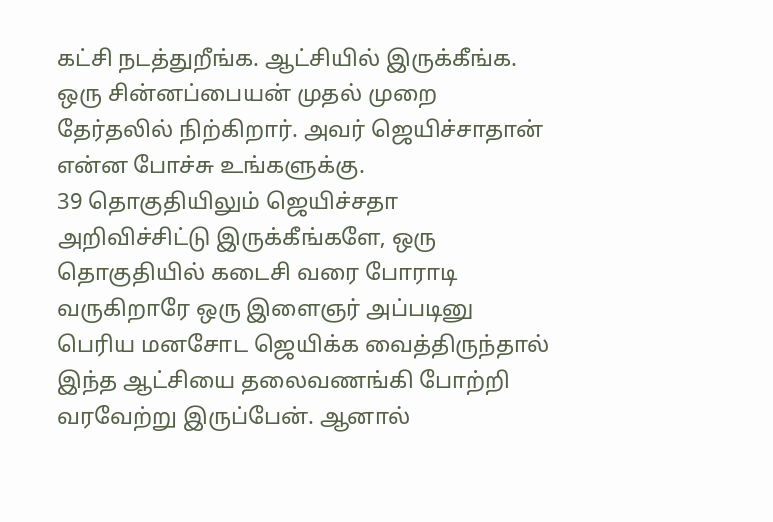கட்சி நடத்துறீங்க. ஆட்சியில் இருக்கீங்க. ஒரு சின்னப்பையன் முதல் முறை தேர்தலில் நிற்கிறார். அவர் ஜெயிச்சாதான் என்ன போச்சு உங்களுக்கு.
39 தொகுதியிலும் ஜெயிச்சதா அறிவிச்சிட்டு இருக்கீங்களே, ஒரு தொகுதியில் கடைசி வரை போராடி வருகிறாரே ஒரு இளைஞர் அப்படினு பெரிய மனசோட ஜெயிக்க வைத்திருந்தால் இந்த ஆட்சியை தலைவணங்கி போற்றி வரவேற்று இருப்பேன். ஆனால்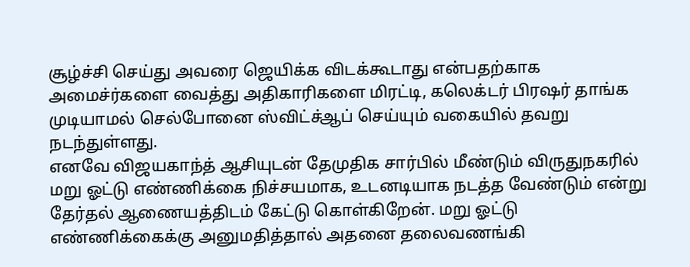சூழ்ச்சி செய்து அவரை ஜெயிக்க விடக்கூடாது என்பதற்காக அமைச்ர்களை வைத்து அதிகாரிகளை மிரட்டி, கலெக்டர் பிரஷர் தாங்க முடியாமல் செல்போனை ஸ்விட்ச்ஆப் செய்யும் வகையில் தவறு நடந்துள்ளது.
எனவே விஜயகாந்த் ஆசியுடன் தேமுதிக சார்பில் மீண்டும் விருதுநகரில் மறு ஓட்டு எண்ணிக்கை நிச்சயமாக, உடனடியாக நடத்த வேண்டும் என்று தேர்தல் ஆணையத்திடம் கேட்டு கொள்கிறேன். மறு ஓட்டு எண்ணிக்கைக்கு அனுமதித்தால் அதனை தலைவணங்கி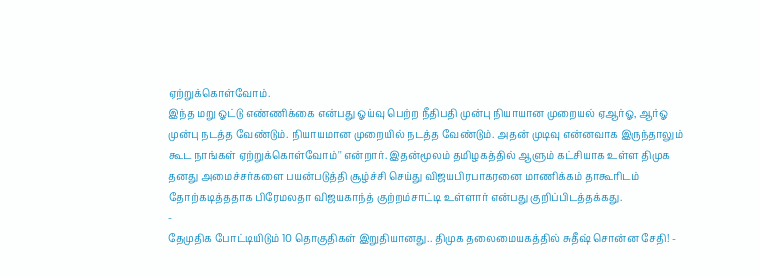ஏற்றுக்கொள்வோம்.
இந்த மறு ஓட்டு எண்ணிக்கை என்பது ஓய்வு பெற்ற நீதிபதி முன்பு நியாயான முறையல் ஏஆர்ஓ, ஆர்ஓ முன்பு நடத்த வேண்டும். நியாயமான முறையில் நடத்த வேண்டும். அதன் முடிவு என்னவாக இருந்தாலும் கூட நாங்கள் ஏற்றுக்கொள்வோம்'' என்றார். இதன்மூலம் தமிழகத்தில் ஆளும் கட்சியாக உள்ள திமுக தனது அமைச்சர்களை பயன்படுத்தி சூழ்ச்சி செய்து விஜயபிரபாகரனை மாணிக்கம் தாகூரிடம் தோற்கடித்ததாக பிரேமலதா விஜயகாந்த் குற்றம்சாட்டி உள்ளார் என்பது குறிப்பிடத்தக்கது.
-
தேமுதிக போட்டியிடும் 10 தொகுதிகள் இறுதியானது.. திமுக தலைமையகத்தில் சுதீஷ் சொன்ன சேதி! -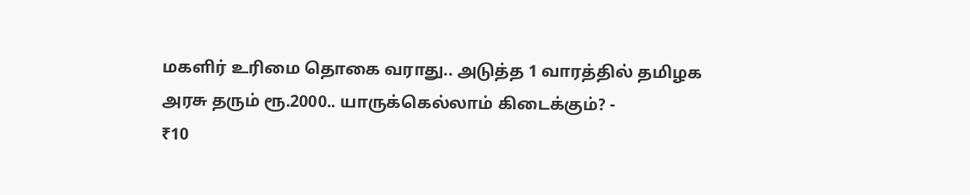மகளிர் உரிமை தொகை வராது.. அடுத்த 1 வாரத்தில் தமிழக அரசு தரும் ரூ.2000.. யாருக்கெல்லாம் கிடைக்கும்? -
₹10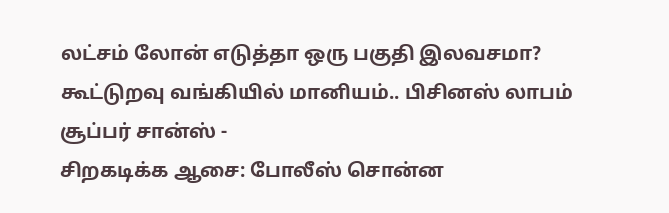லட்சம் லோன் எடுத்தா ஒரு பகுதி இலவசமா? கூட்டுறவு வங்கியில் மானியம்.. பிசினஸ் லாபம் சூப்பர் சான்ஸ் -
சிறகடிக்க ஆசை: போலீஸ் சொன்ன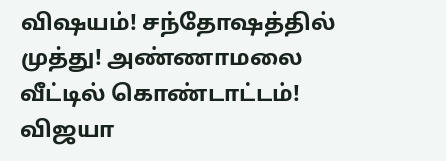விஷயம்! சந்தோஷத்தில் முத்து! அண்ணாமலை வீட்டில் கொண்டாட்டம்! விஜயா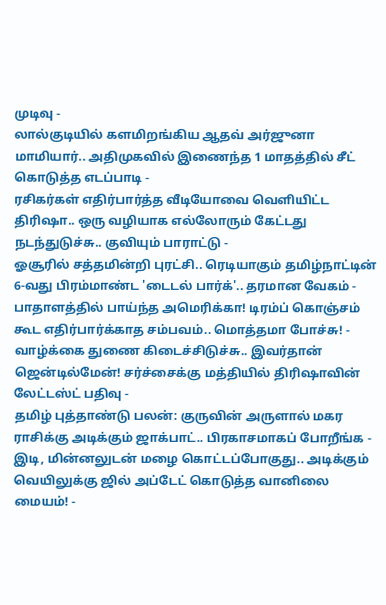முடிவு -
லால்குடியில் களமிறங்கிய ஆதவ் அர்ஜுனா மாமியார்.. அதிமுகவில் இணைந்த 1 மாதத்தில் சீட் கொடுத்த எடப்பாடி -
ரசிகர்கள் எதிர்பார்த்த வீடியோவை வெளியிட்ட திரிஷா.. ஒரு வழியாக எல்லோரும் கேட்டது நடந்துடுச்சு.. குவியும் பாராட்டு -
ஓசூரில் சத்தமின்றி புரட்சி.. ரெடியாகும் தமிழ்நாட்டின் 6-வது பிரம்மாண்ட 'டைடல் பார்க்'.. தரமான வேகம் -
பாதாளத்தில் பாய்ந்த அமெரிக்கா! டிரம்ப் கொஞ்சம் கூட எதிர்பார்க்காத சம்பவம்.. மொத்தமா போச்சு! -
வாழ்க்கை துணை கிடைச்சிடுச்சு.. இவர்தான் ஜென்டில்மேன்! சர்ச்சைக்கு மத்தியில் திரிஷாவின் லேட்டஸ்ட் பதிவு -
தமிழ் புத்தாண்டு பலன்: குருவின் அருளால் மகர ராசிக்கு அடிக்கும் ஜாக்பாட்.. பிரகாசமாகப் போறீங்க -
இடி, மின்னலுடன் மழை கொட்டப்போகுது.. அடிக்கும் வெயிலுக்கு ஜில் அப்டேட் கொடுத்த வானிலை மையம்! -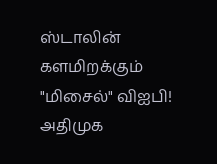ஸ்டாலின் களமிறக்கும் "மிசைல்" விஐபி! அதிமுக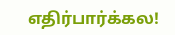எதிர்பார்க்கல!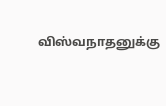விஸ்வநாதனுக்கு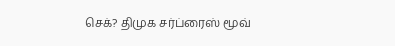செக்? திமுக சர்ப்ரைஸ் மூவ்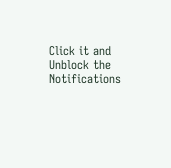Click it and Unblock the Notifications